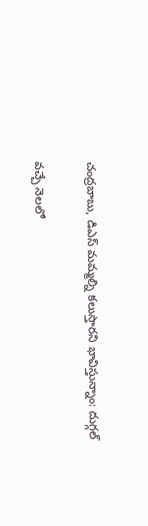చంద్రబాబు, డిఎస్ మమ్మల్ని కలుస్తారని భావిస్తున్నాం: దుగ్గల్

వచ్చే నెలలో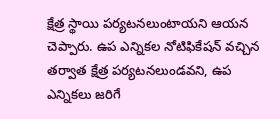క్షేత్ర స్థాయి పర్యటనలుంటాయని ఆయన చెప్పారు. ఉప ఎన్నికల నోటిఫికేషన్ వచ్చిన తర్వాత క్షేత్ర పర్యటనలుండవని, ఉప ఎన్నికలు జరిగే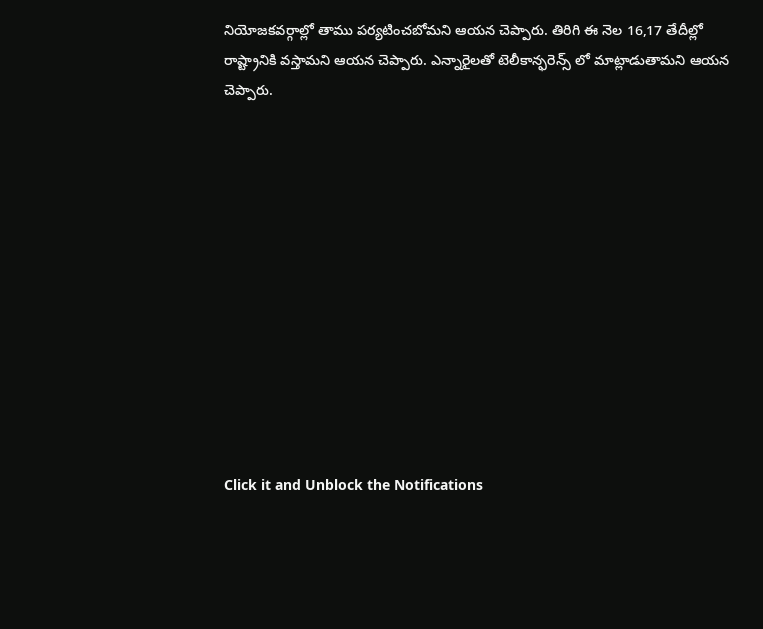నియోజకవర్గాల్లో తాము పర్యటించబోమని ఆయన చెప్పారు. తిరిగి ఈ నెల 16,17 తేదీల్లో రాష్ట్రానికి వస్తామని ఆయన చెప్పారు. ఎన్నారైలతో టెలీకాన్ఫరెన్స్ లో మాట్లాడుతామని ఆయన చెప్పారు.












Click it and Unblock the Notifications